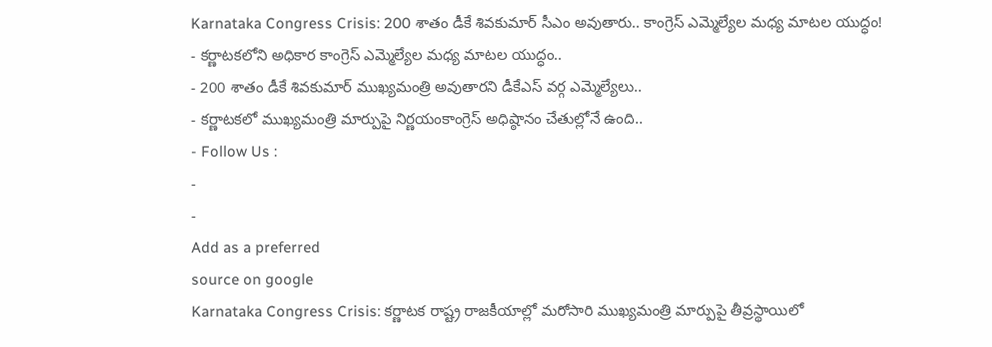Karnataka Congress Crisis: 200 శాతం డీకే శివకుమార్ సీఎం అవుతారు.. కాంగ్రెస్ ఎమ్మెల్యేల మధ్య మాటల యుద్ధం!
- కర్ణాటకలోని అధికార కాంగ్రెస్ ఎమ్మెల్యేల మధ్య మాటల యుద్ధం..
- 200 శాతం డీకే శివకుమార్ ముఖ్యమంత్రి అవుతారని డీకేఎస్ వర్గ ఎమ్మెల్యేలు..
- కర్ణాటకలో ముఖ్యమంత్రి మార్పుపై నిర్ణయంకాంగ్రెస్ అధిష్ఠానం చేతుల్లోనే ఉంది..
- Follow Us :
-
-
Add as a preferred
source on google
Karnataka Congress Crisis: కర్ణాటక రాష్ట్ర రాజకీయాల్లో మరోసారి ముఖ్యమంత్రి మార్పుపై తీవ్రస్థాయిలో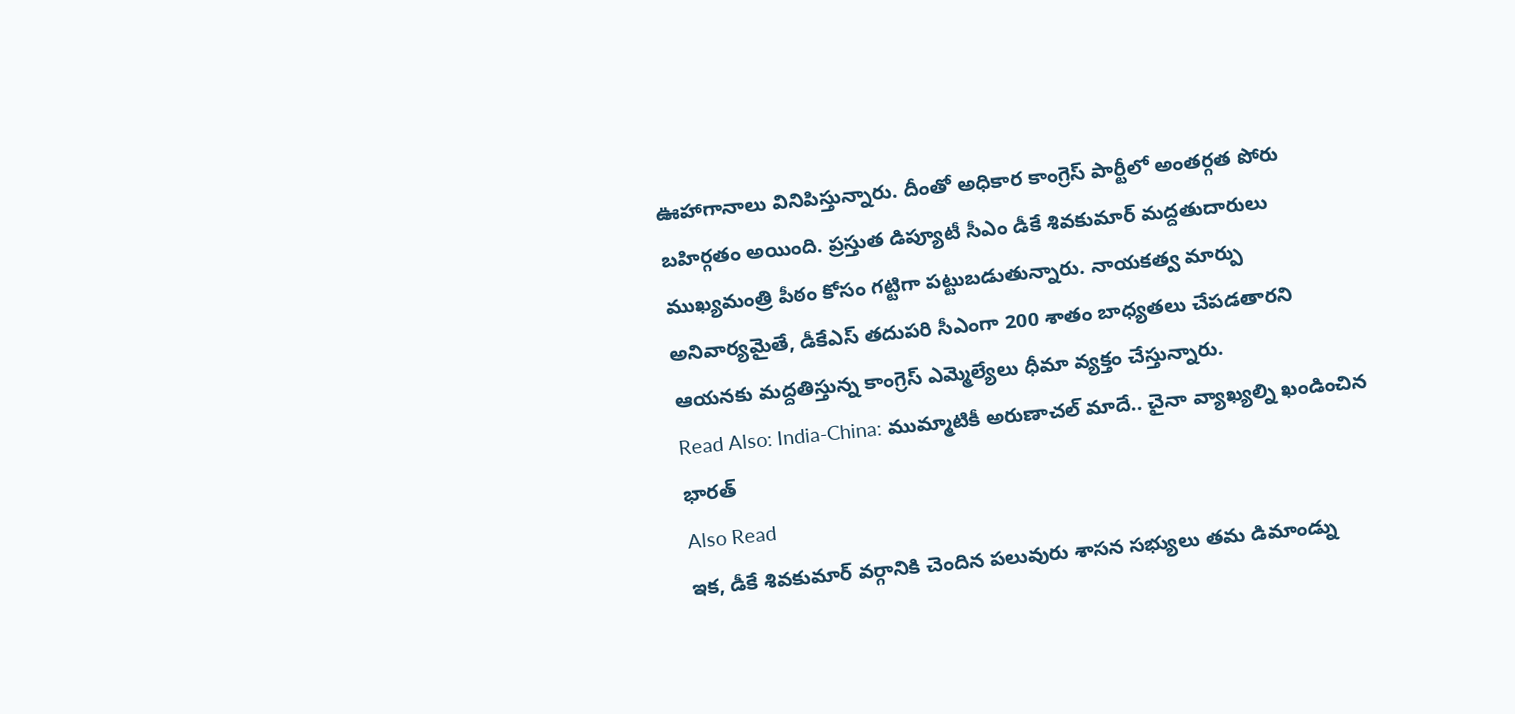ఊహాగానాలు వినిపిస్తున్నారు. దీంతో అధికార కాంగ్రెస్ పార్టీలో అంతర్గత పోరు బహిర్గతం అయింది. ప్రస్తుత డిప్యూటీ సీఎం డీకే శివకుమార్ మద్దతుదారులు ముఖ్యమంత్రి పీఠం కోసం గట్టిగా పట్టుబడుతున్నారు. నాయకత్వ మార్పు అనివార్యమైతే, డీకేఎస్ తదుపరి సీఎంగా 200 శాతం బాధ్యతలు చేపడతారని ఆయనకు మద్దతిస్తున్న కాంగ్రెస్ ఎమ్మెల్యేలు ధీమా వ్యక్తం చేస్తున్నారు.
Read Also: India-China: ముమ్మాటికీ అరుణాచల్ మాదే.. చైనా వ్యాఖ్యల్ని ఖండించిన భారత్
Also Read
ఇక, డీకే శివకుమార్ వర్గానికి చెందిన పలువురు శాసన సభ్యులు తమ డిమాండ్ను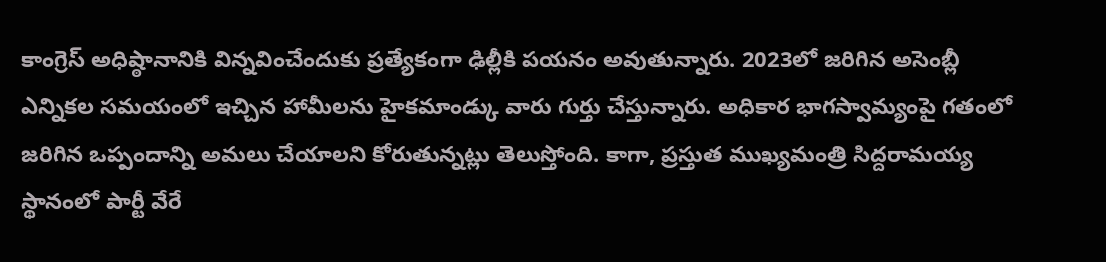కాంగ్రెస్ అధిష్ఠానానికి విన్నవించేందుకు ప్రత్యేకంగా ఢిల్లీకి పయనం అవుతున్నారు. 2023లో జరిగిన అసెంబ్లీ ఎన్నికల సమయంలో ఇచ్చిన హామీలను హైకమాండ్కు వారు గుర్తు చేస్తున్నారు. అధికార భాగస్వామ్యంపై గతంలో జరిగిన ఒప్పందాన్ని అమలు చేయాలని కోరుతున్నట్లు తెలుస్తోంది. కాగా, ప్రస్తుత ముఖ్యమంత్రి సిద్దరామయ్య స్థానంలో పార్టీ వేరే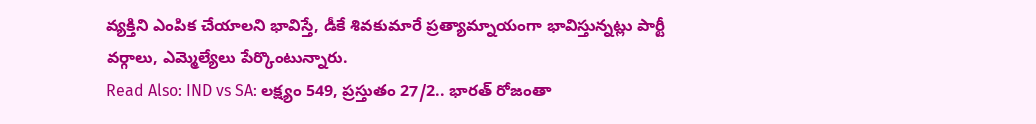వ్యక్తిని ఎంపిక చేయాలని భావిస్తే, డీకే శివకుమారే ప్రత్యామ్నాయంగా భావిస్తున్నట్లు పార్టీ వర్గాలు, ఎమ్మెల్యేలు పేర్కొంటున్నారు.
Read Also: IND vs SA: లక్ష్యం 549, ప్రస్తుతం 27/2.. భారత్ రోజంతా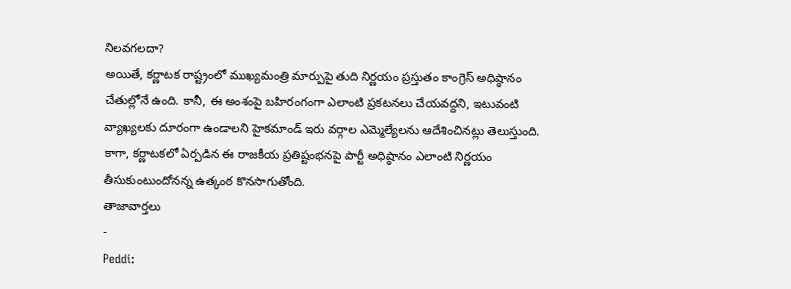నిలవగలదా?
అయితే, కర్ణాటక రాష్ట్రంలో ముఖ్యమంత్రి మార్పుపై తుది నిర్ణయం ప్రస్తుతం కాంగ్రెస్ అధిష్ఠానం చేతుల్లోనే ఉంది. కానీ, ఈ అంశంపై బహిరంగంగా ఎలాంటి ప్రకటనలు చేయవద్దని, ఇటువంటి వ్యాఖ్యలకు దూరంగా ఉండాలని హైకమాండ్ ఇరు వర్గాల ఎమ్మెల్యేలను ఆదేశించినట్లు తెలుస్తుంది. కాగా, కర్ణాటకలో ఏర్పడిన ఈ రాజకీయ ప్రతిష్టంభనపై పార్టీ అధిష్ఠానం ఎలాంటి నిర్ణయం తీసుకుంటుందోనన్న ఉత్కంఠ కొనసాగుతోంది.
తాజావార్తలు
-
Peddi: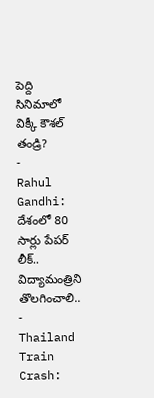పెద్ది సినిమాలో విక్కీ కౌశల్ తండ్రి?
-
Rahul Gandhi: దేశంలో 80 సార్లు పేపర్ లీక్.. విద్యామంత్రిని తొలగించాలి..
-
Thailand Train Crash: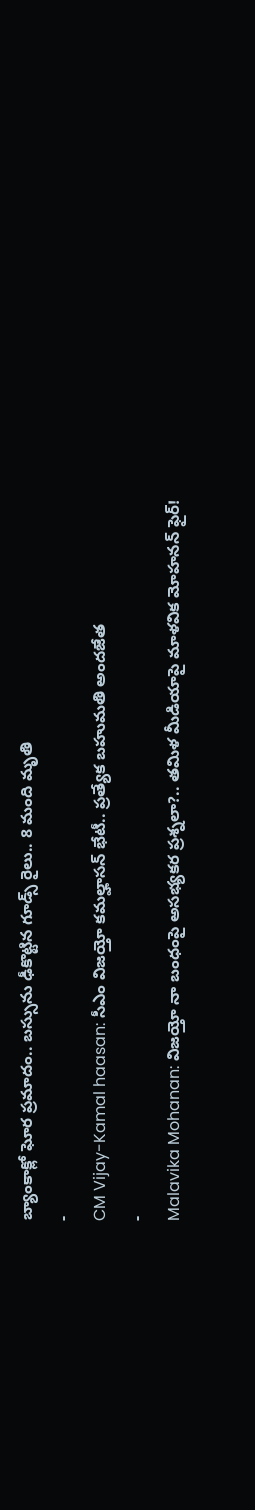బ్యాంకాక్లో ఘోర ప్రమాదం.. బస్సును ఢీకొట్టిన గూడ్స్ రైలు.. 8 మంది మృతి
-
CM Vijay-Kamal haasan: సీఎం విజయ్తో కమల్హాసన్ భేటీ.. ప్రత్యేక బహుమతి అందజేత
-
Malavika Mohanan: విజయ్తో నా బంధంపై అసభ్యకర ప్రశ్నలా?.. తమిళ మీడియాపై మాళవిక మోహనన్ ఫైర్!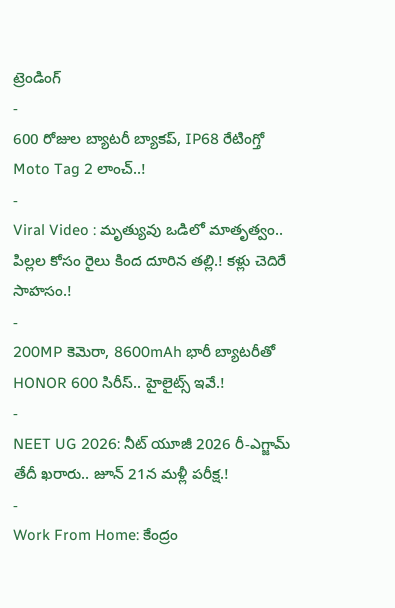ట్రెండింగ్
-
600 రోజుల బ్యాటరీ బ్యాకప్, IP68 రేటింగ్తో Moto Tag 2 లాంచ్..!
-
Viral Video : మృత్యువు ఒడిలో మాతృత్వం.. పిల్లల కోసం రైలు కింద దూరిన తల్లి.! కళ్లు చెదిరే సాహసం.!
-
200MP కెమెరా, 8600mAh భారీ బ్యాటరీతో HONOR 600 సిరీస్.. హైలైట్స్ ఇవే.!
-
NEET UG 2026: నీట్ యూజీ 2026 రీ-ఎగ్జామ్ తేదీ ఖరారు.. జూన్ 21న మళ్లీ పరీక్ష.!
-
Work From Home: కేంద్రం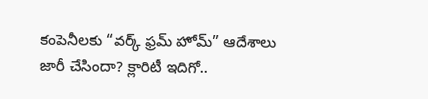కంపెనీలకు “వర్క్ ఫ్రమ్ హోమ్” ఆదేశాలు జారీ చేసిందా? క్లారిటీ ఇదిగో..